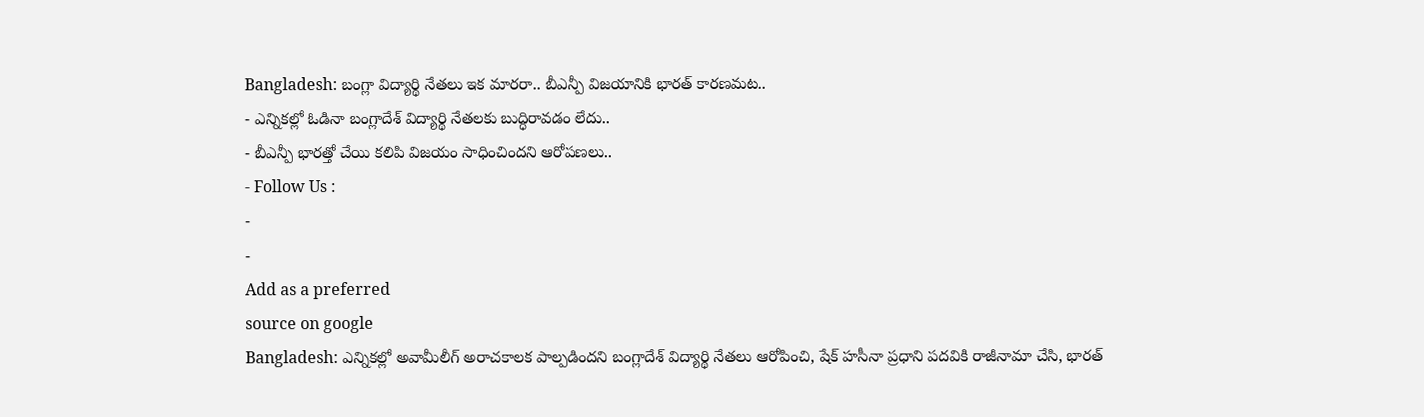Bangladesh: బంగ్లా విద్యార్థి నేతలు ఇక మారరా.. బీఎన్పీ విజయానికి భారత్ కారణమట..
- ఎన్నికల్లో ఓడినా బంగ్లాదేశ్ విద్యార్థి నేతలకు బుద్ధిరావడం లేదు..
- బీఎన్పీ భారత్తో చేయి కలిపి విజయం సాధించిందని ఆరోపణలు..
- Follow Us :
-
-
Add as a preferred
source on google
Bangladesh: ఎన్నికల్లో అవామీలీగ్ అరాచకాలక పాల్పడిందని బంగ్లాదేశ్ విద్యార్థి నేతలు ఆరోపించి, షేక్ హసీనా ప్రధాని పదవికి రాజీనామా చేసి, భారత్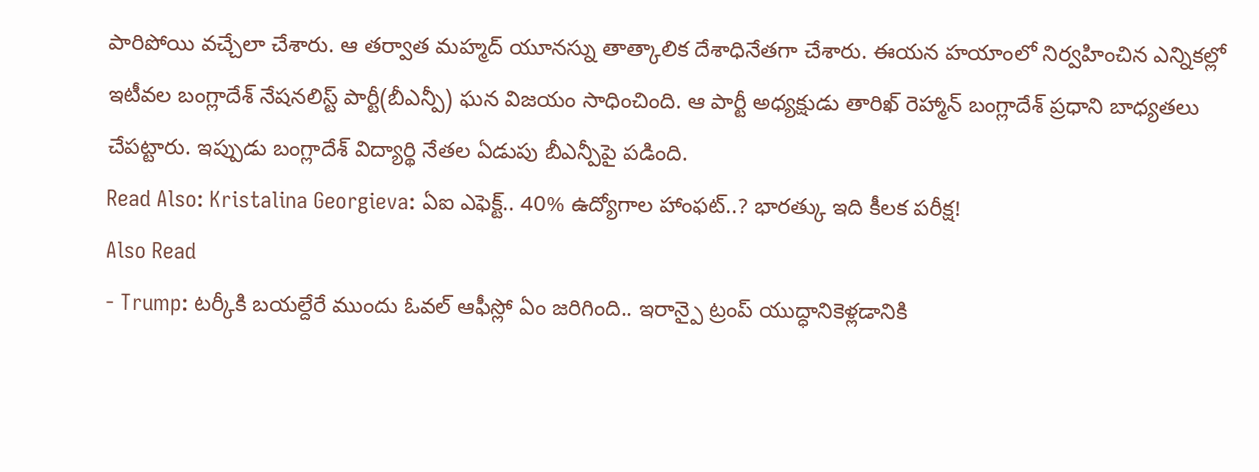పారిపోయి వచ్చేలా చేశారు. ఆ తర్వాత మహ్మద్ యూనస్ను తాత్కాలిక దేశాధినేతగా చేశారు. ఈయన హయాంలో నిర్వహించిన ఎన్నికల్లో ఇటీవల బంగ్లాదేశ్ నేషనలిస్ట్ పార్టీ(బీఎన్పీ) ఘన విజయం సాధించింది. ఆ పార్టీ అధ్యక్షుడు తారిఖ్ రెహ్మాన్ బంగ్లాదేశ్ ప్రధాని బాధ్యతలు చేపట్టారు. ఇప్పుడు బంగ్లాదేశ్ విద్యార్థి నేతల ఏడుపు బీఎన్పీపై పడింది.
Read Also: Kristalina Georgieva: ఏఐ ఎఫెక్ట్.. 40% ఉద్యోగాల హాంఫట్..? భారత్కు ఇది కీలక పరీక్ష!
Also Read
- Trump: టర్కీకి బయల్దేరే ముందు ఓవల్ ఆఫీస్లో ఏం జరిగింది.. ఇరాన్పై ట్రంప్ యుద్ధానికెళ్లడానికి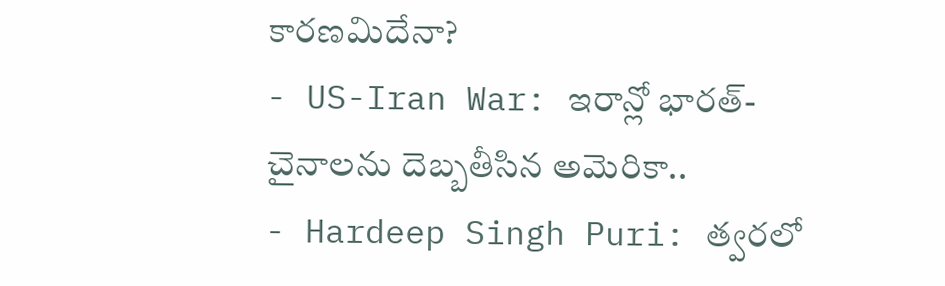కారణమిదేనా?
- US-Iran War: ఇరాన్లో భారత్-చైనాలను దెబ్బతీసిన అమెరికా..
- Hardeep Singh Puri: త్వరలో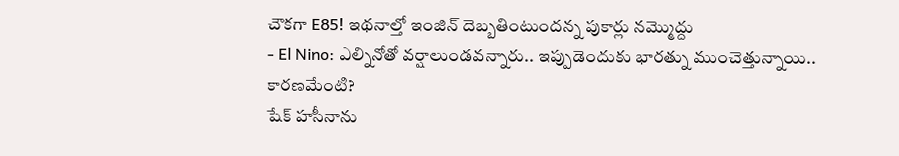చౌకగా E85! ఇథనాల్తో ఇంజిన్ దెబ్బతింటుందన్న పుకార్లు నమ్మొద్దు
- El Nino: ఎల్నినోతో వర్షాలుండవన్నారు.. ఇప్పుడెందుకు భారత్ను ముంచెత్తున్నాయి.. కారణమేంటి?
షేక్ హసీనాను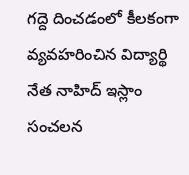గద్దె దించడంలో కీలకంగా వ్యవహరించిన విద్యార్థి నేత నాహిద్ ఇస్లాం సంచలన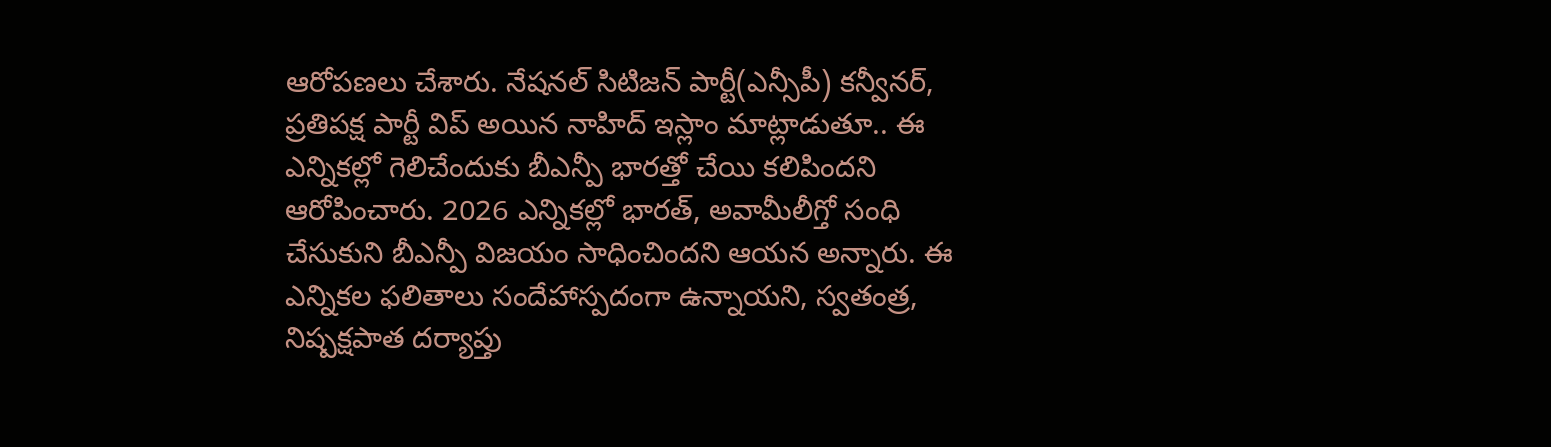ఆరోపణలు చేశారు. నేషనల్ సిటిజన్ పార్టీ(ఎన్సీపీ) కన్వీనర్, ప్రతిపక్ష పార్టీ విప్ అయిన నాహిద్ ఇస్లాం మాట్లాడుతూ.. ఈ ఎన్నికల్లో గెలిచేందుకు బీఎన్పీ భారత్తో చేయి కలిపిందని ఆరోపించారు. 2026 ఎన్నికల్లో భారత్, అవామీలీగ్తో సంధి చేసుకుని బీఎన్పీ విజయం సాధించిందని ఆయన అన్నారు. ఈ ఎన్నికల ఫలితాలు సందేహాస్పదంగా ఉన్నాయని, స్వతంత్ర, నిష్పక్షపాత దర్యాప్తు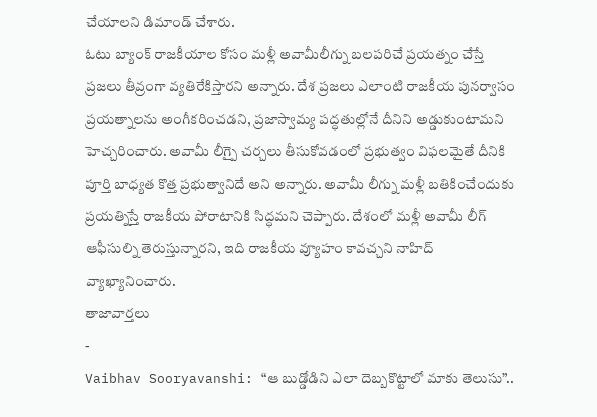చేయాలని డిమాండ్ చేశారు.
ఓటు బ్యాంక్ రాజకీయాల కోసం మళ్లీ అవామీలీగ్ను బలపరిచే ప్రయత్నం చేస్తే ప్రజలు తీవ్రంగా వ్యతిరేకిస్తారని అన్నారు. దేశ ప్రజలు ఎలాంటి రాజకీయ పునర్వాసం ప్రయత్నాలను అంగీకరించడని, ప్రజాస్వామ్య పద్ధతుల్లోనే దీనిని అడ్డుకుంటామని హెచ్చరించారు. అవామీ లీగ్పై చర్చలు తీసుకోవడంలో ప్రభుత్వం విఫలమైతే దీనికి పూర్తి బాధ్యత కొత్త ప్రభుత్వానిదే అని అన్నారు. అవామీ లీగ్ను మళ్లీ బతికించేందుకు ప్రయత్నిస్తే రాజకీయ పోరాటానికి సిద్ధమని చెప్పారు. దేశంలో మళ్లీ అవామీ లీగ్ ఆఫీసుల్ని తెరుస్తున్నారని, ఇది రాజకీయ వ్యూహం కావచ్చని నాహిద్ వ్యాఖ్యానించారు.
తాజావార్తలు
-
Vaibhav Sooryavanshi: “ఆ బుడ్డోడిని ఎలా దెబ్బకొట్టాలో మాకు తెలుసు”..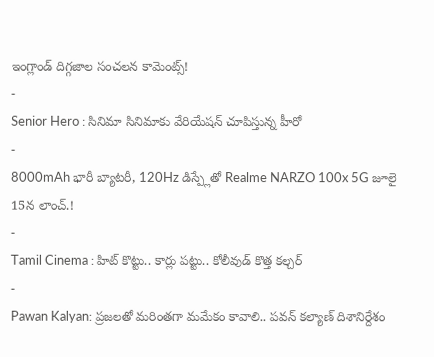ఇంగ్లాండ్ దిగ్గజాల సంచలన కామెంట్స్!
-
Senior Hero : సినిమా సినిమాకు వేరియేషన్ చూపిస్తున్న హీరో
-
8000mAh భారీ బ్యాటరీ, 120Hz డిస్ప్లేతో Realme NARZO 100x 5G జూలై 15న లాంచ్.!
-
Tamil Cinema : హిట్ కొట్టు.. కార్లు పట్టు.. కోలీవుడ్ కొత్త కల్చర్
-
Pawan Kalyan: ప్రజలతో మరింతగా మమేకం కావాలి.. పవన్ కల్యాణ్ దిశానిర్దేశం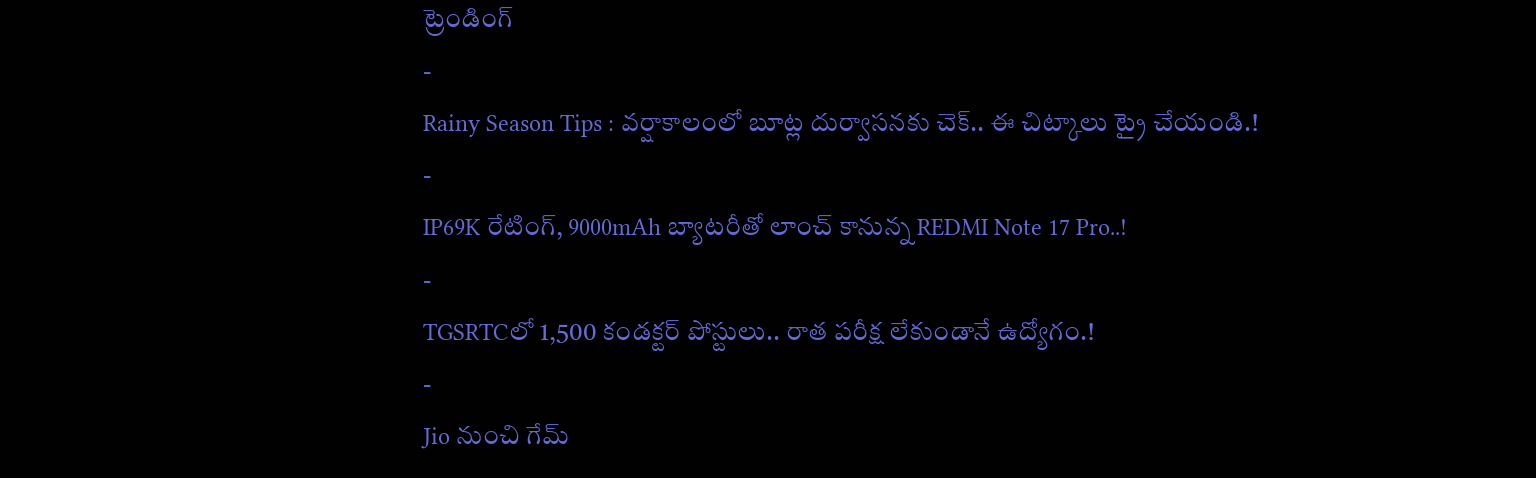ట్రెండింగ్
-
Rainy Season Tips : వర్షాకాలంలో బూట్ల దుర్వాసనకు చెక్.. ఈ చిట్కాలు ట్రై చేయండి.!
-
IP69K రేటింగ్, 9000mAh బ్యాటరీతో లాంచ్ కానున్న REDMI Note 17 Pro..!
-
TGSRTCలో 1,500 కండక్టర్ పోస్టులు.. రాత పరీక్ష లేకుండానే ఉద్యోగం.!
-
Jio నుంచి గేమ్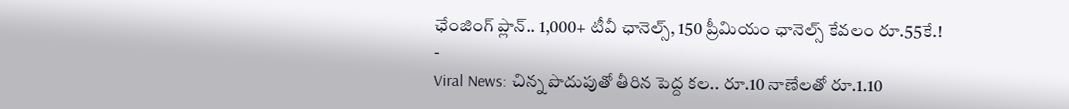ఛేంజింగ్ ప్లాన్.. 1,000+ టీవీ ఛానెల్స్, 150 ప్రీమియం ఛానెల్స్ కేవలం రూ.55కే.!
-
Viral News: చిన్న పొదుపుతో తీరిన పెద్ద కల.. రూ.10 నాణేలతో రూ.1.10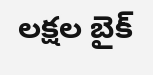లక్షల బైక్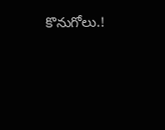కొనుగోలు.!